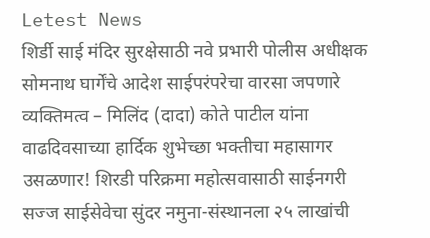Letest News
शिर्डी साई मंदिर सुरक्षेसाठी नवे प्रभारी पोलीस अधीक्षक सोमनाथ घार्गेंचे आदेश साईपरंपरेचा वारसा जपणारे व्यक्तिमत्व – मिलिंद (दादा) कोते पाटील यांना वाढदिवसाच्या हार्दिक शुभेच्छा भक्तीचा महासागर उसळणार! शिरडी परिक्रमा महोत्सवासाठी साईनगरी सज्ज साईसेवेचा सुंदर नमुना-संस्थानला २५ लाखांची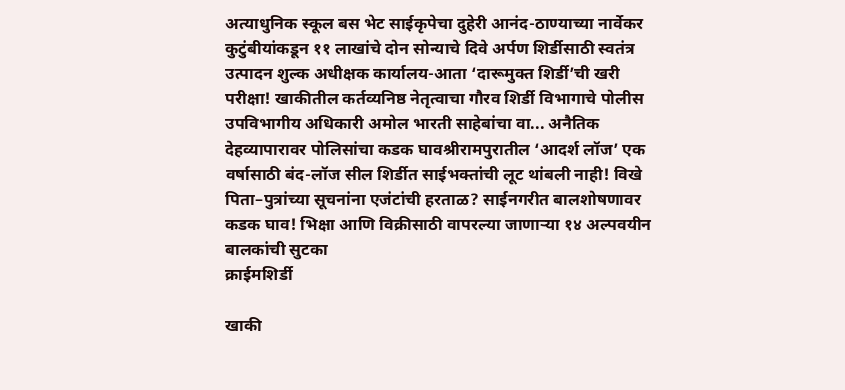अत्याधुनिक स्कूल बस भेट साईकृपेचा दुहेरी आनंद-ठाण्याच्या नार्वेकर कुटुंबीयांकडून ११ लाखांचे दोन सोन्याचे दिवे अर्पण शिर्डीसाठी स्वतंत्र उत्पादन शुल्क अधीक्षक कार्यालय-आता ‘दारूमुक्त शिर्डी’ची खरी परीक्षा! खाकीतील कर्तव्यनिष्ठ नेतृत्वाचा गौरव शिर्डी विभागाचे पोलीस उपविभागीय अधिकारी अमोल भारती साहेबांचा वा... अनैतिक देहव्यापारावर पोलिसांचा कडक घावश्रीरामपुरातील ‘आदर्श लॉज’ एक वर्षासाठी बंद-लॉज सील शिर्डीत साईभक्तांची लूट थांबली नाही! विखे पिता–पुत्रांच्या सूचनांना एजंटांची हरताळ? साईनगरीत बालशोषणावर कडक घाव! भिक्षा आणि विक्रीसाठी वापरल्या जाणाऱ्या १४ अल्पवयीन बालकांची सुटका
क्राईमशिर्डी

खाकी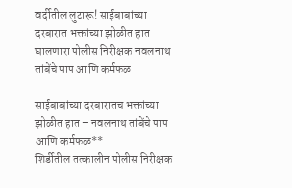वर्दीतील लुटारू! साईबाबांच्या दरबारात भक्तांच्या झोळीत हात घालणारा पोलीस निरीक्षक नवलनाथ तांबेंचे पाप आणि कर्मफळ

साईबाबांच्या दरबारातच भक्तांच्या झोळीत हात – नवलनाथ तांबेंचे पाप आणि कर्मफळ**
शिर्डीतील तत्कालीन पोलीस निरीक्षक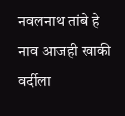नवलनाथ तांबे हे नाव आजही खाकी वर्दीला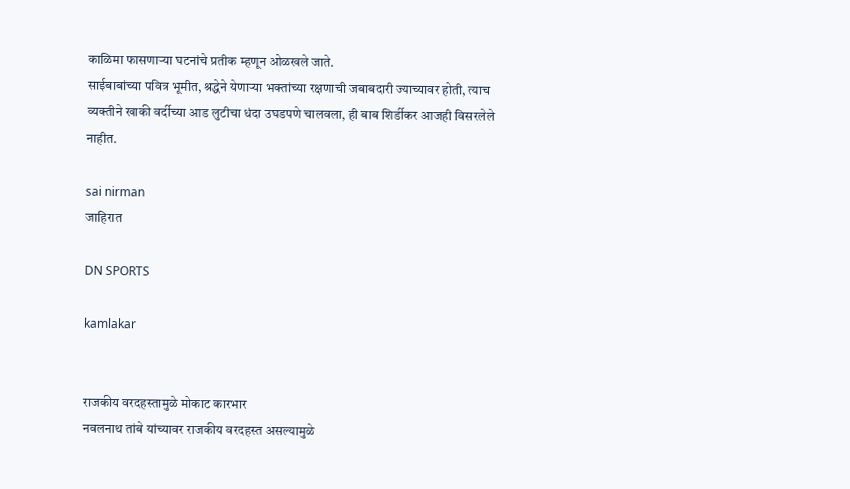काळिमा फासणाऱ्या घटनांचे प्रतीक म्हणून ओळखले जाते.
साईबाबांच्या पवित्र भूमीत, श्रद्धेने येणाऱ्या भक्तांच्या रक्षणाची जबाबदारी ज्याच्यावर होती, त्याच व्यक्तीने खाकी वर्दीच्या आड लुटीचा धंदा उघडपणे चालवला, ही बाब शिर्डीकर आजही विसरलेले नाहीत.

sai nirman
जाहिरात

DN SPORTS

kamlakar


राजकीय वरदहस्तामुळे मोकाट कारभार
नवलनाथ तांबे यांच्यावर राजकीय वरदहस्त असल्यामुळे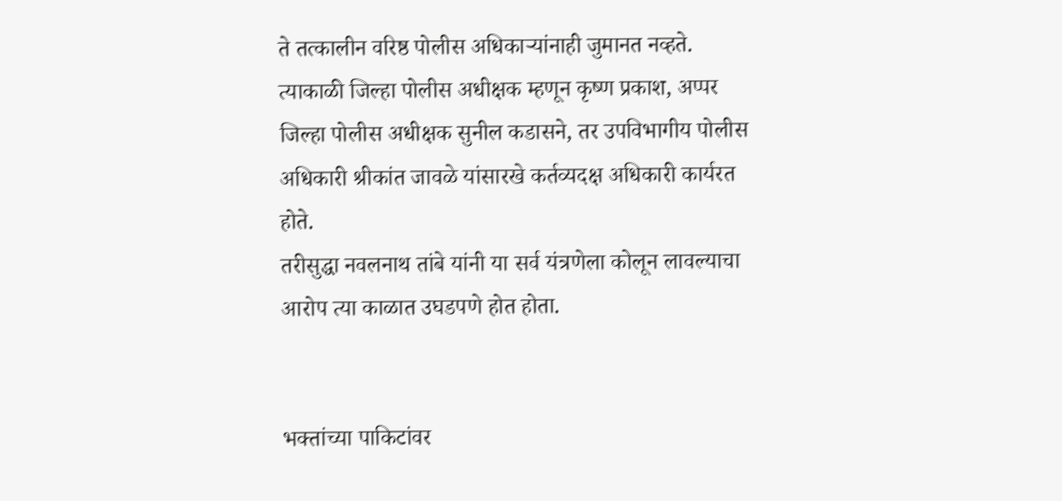ते तत्कालीन वरिष्ठ पोलीस अधिकाऱ्यांनाही जुमानत नव्हते.
त्याकाळी जिल्हा पोलीस अधीक्षक म्हणून कृष्ण प्रकाश, अप्पर जिल्हा पोलीस अधीक्षक सुनील कडासने, तर उपविभागीय पोलीस अधिकारी श्रीकांत जावळे यांसारखे कर्तव्यदक्ष अधिकारी कार्यरत होते.
तरीसुद्धा नवलनाथ तांबे यांनी या सर्व यंत्रणेला कोलून लावल्याचा आरोप त्या काळात उघडपणे होत होता.


भक्तांच्या पाकिटांवर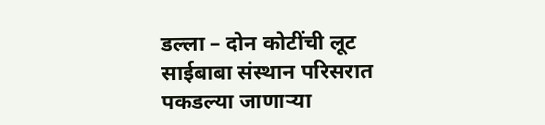डल्ला – दोन कोटींची लूट
साईबाबा संस्थान परिसरात पकडल्या जाणाऱ्या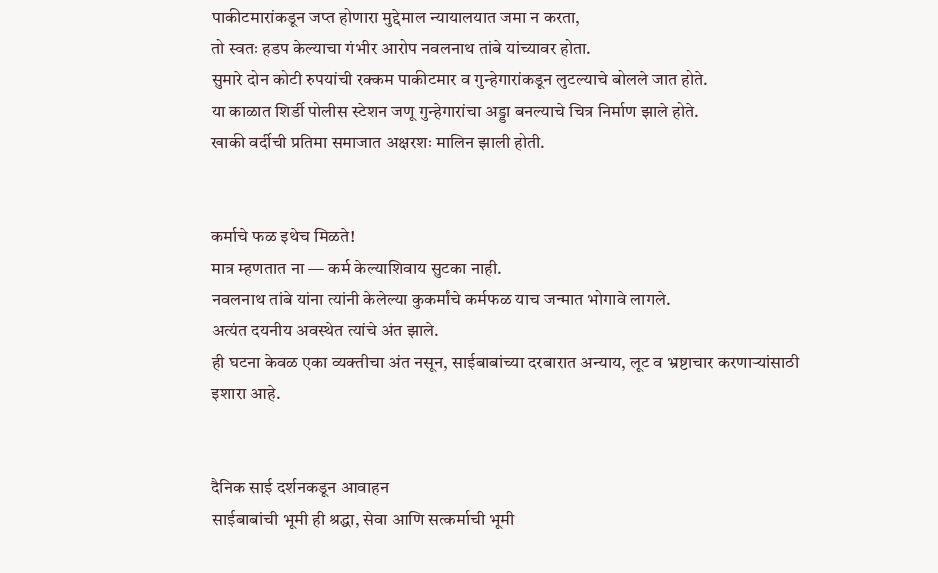पाकीटमारांकडून जप्त होणारा मुद्देमाल न्यायालयात जमा न करता,
तो स्वतः हडप केल्याचा गंभीर आरोप नवलनाथ तांबे यांच्यावर होता.
सुमारे दोन कोटी रुपयांची रक्कम पाकीटमार व गुन्हेगारांकडून लुटल्याचे बोलले जात होते.
या काळात शिर्डी पोलीस स्टेशन जणू गुन्हेगारांचा अड्डा बनल्याचे चित्र निर्माण झाले होते.
खाकी वर्दीची प्रतिमा समाजात अक्षरशः मालिन झाली होती.


कर्माचे फळ इथेच मिळते!
मात्र म्हणतात ना — कर्म केल्याशिवाय सुटका नाही.
नवलनाथ तांबे यांना त्यांनी केलेल्या कुकर्मांचे कर्मफळ याच जन्मात भोगावे लागले.
अत्यंत दयनीय अवस्थेत त्यांचे अंत झाले.
ही घटना केवळ एका व्यक्तीचा अंत नसून, साईबाबांच्या दरबारात अन्याय, लूट व भ्रष्टाचार करणाऱ्यांसाठी इशारा आहे.


दैनिक साई दर्शनकडून आवाहन
साईबाबांची भूमी ही श्रद्धा, सेवा आणि सत्कर्माची भूमी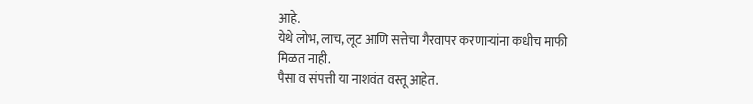आहे.
येथे लोभ, लाच, लूट आणि सत्तेचा गैरवापर करणाऱ्यांना कधीच माफी मिळत नाही.
पैसा व संपत्ती या नाशवंत वस्तू आहेत.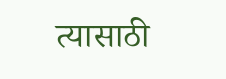त्यासाठी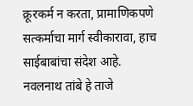क्रूरकर्म न करता, प्रामाणिकपणे सत्कर्माचा मार्ग स्वीकारावा, हाच साईबाबांचा संदेश आहे.
नवलनाथ तांबे हे ताजे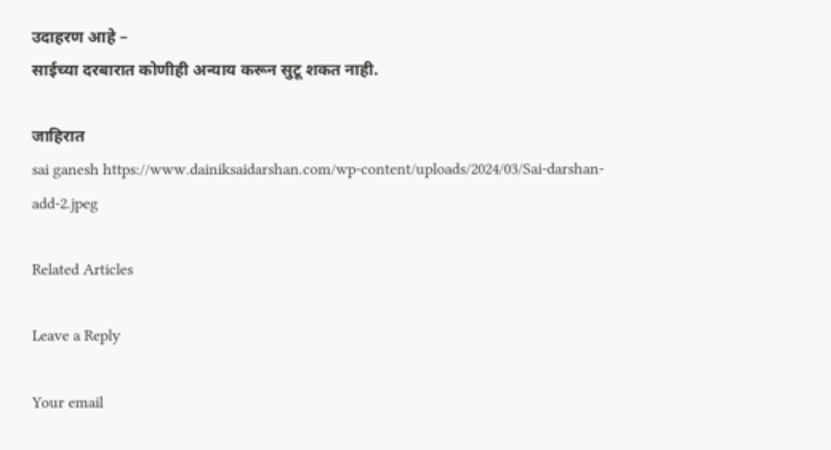उदाहरण आहे –
साईच्या दरबारात कोणीही अन्याय करून सुटू शकत नाही.

जाहिरात
sai ganesh https://www.dainiksaidarshan.com/wp-content/uploads/2024/03/Sai-darshan-add-2.jpeg

Related Articles

Leave a Reply

Your email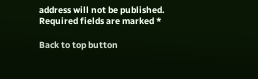address will not be published. Required fields are marked *

Back to top button